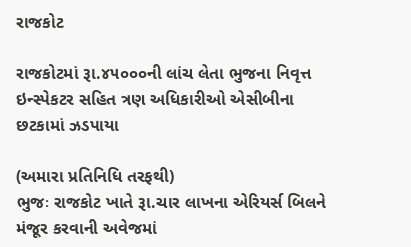રાજકોટ

રાજકોટમાં રૂા.૪૫૦૦૦ની લાંચ લેતા ભુજના નિવૃત્ત ઇન્સ્પેકટર સહિત ત્રણ અધિકારીઓ એસીબીના છટકામાં ઝડપાયા

(અમારા પ્રતિનિધિ તરફથી)
ભુજઃ રાજકોટ ખાતે રૂા.ચાર લાખના એરિયર્સ બિલને મંજૂર કરવાની અવેજમાં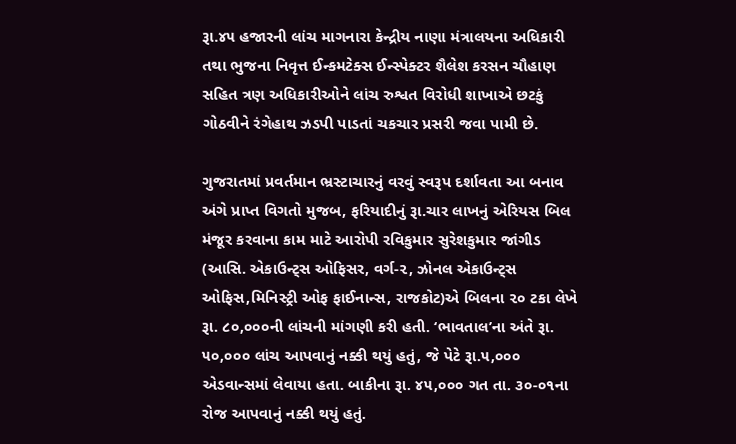રૂા.૪૫ હજારની લાંચ માગનારા કેન્દ્રીય નાણા મંત્રાલયના અધિકારી તથા ભુજના નિવૃત્ત ઈન્કમટેક્સ ઈન્સ્પેક્ટર શૈલેશ કરસન ચૌહાણ સહિત ત્રણ અધિકારીઓને લાંચ રુશ્વત વિરોધી શાખાએ છટકું ગોઠવીને રંગેહાથ ઝડપી પાડતાં ચકચાર પ્રસરી જવા પામી છે.

ગુજરાતમાં પ્રવર્તમાન ભ્રસ્ટાચારનું વરવું સ્વરૂપ દર્શાવતા આ બનાવ અંગે પ્રાપ્ત વિગતો મુજબ, ફરિયાદીનું રૂા.ચાર લાખનું એરિયસ બિલ મંજૂર કરવાના કામ માટે આરોપી રવિકુમાર સુરેશકુમાર જાંગીડ (આસિ. એકાઉન્ટ્સ ઓફિસર, વર્ગ-૨, ઝોનલ એકાઉન્ટ્સ ઓફિસ,મિનિસ્ટ્રી ઓફ ફાઈનાન્સ, રાજકોટ)એ બિલના ૨૦ ટકા લેખે રૂા. ૮૦,૦૦૦ની લાંચની માંગણી કરી હતી. ‘ભાવતાલ’ના અંતે રૂા. ૫૦,૦૦૦ લાંચ આપવાનું નક્કી થયું હતું, જે પેટે રૂા.૫,૦૦૦ એડવાન્સમાં લેવાયા હતા. બાકીના રૂા. ૪૫,૦૦૦ ગત તા. ૩૦-૦૧ના રોજ આપવાનું નક્કી થયું હતું.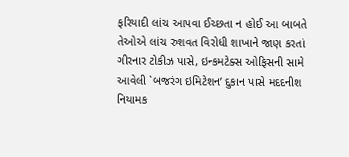ફરિયાદી લાંચ આપવા ઈચ્છતા ન હોઈ આ બાબતે તેઓએ લાંચ રુશવત વિરોધી શાખાને જાણ કરતાં ગીરનાર ટોકીઝ પાસે, ઇન્કમટેક્સ ઓફિસની સામે આવેલી `બજરંગ ઇમિટેશન’ દુકાન પાસે મદદનીશ નિયામક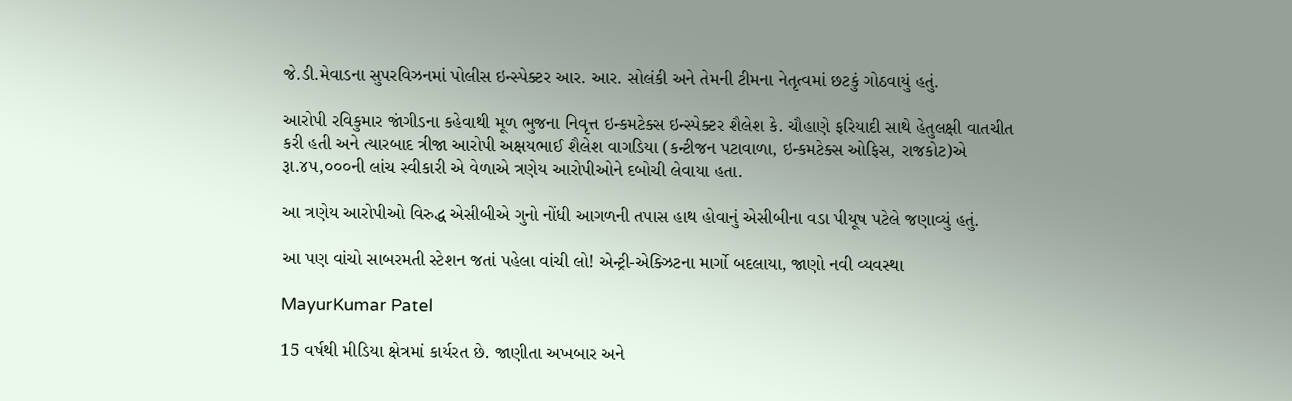જે.ડી.મેવાડના સુપરવિઝનમાં પોલીસ ઇન્સ્પેક્ટર આર. આર. સોલંકી અને તેમની ટીમના નેતૃત્વમાં છટકું ગોઠવાયું હતું.

આરોપી રવિકુમાર જાંગીડના કહેવાથી મૂળ ભુજના નિવૃત્ત ઇન્કમટેક્સ ઇન્સ્પેક્ટર શૈલેશ કે. ચૌહાણે ફરિયાદી સાથે હેતુલક્ષી વાતચીત કરી હતી અને ત્યારબાદ ત્રીજા આરોપી અક્ષયભાઈ શૈલેશ વાગડિયા (કન્ટીજન પટાવાળા, ઇન્કમટેક્સ ઓફિસ, રાજકોટ)એ રૂા.૪૫,૦૦૦ની લાંચ સ્વીકારી એ વેળાએ ત્રણેય આરોપીઓને દબોચી લેવાયા હતા.

આ ત્રણેય આરોપીઓ વિરુદ્ધ એસીબીએ ગુનો નોંધી આગળની તપાસ હાથ હોવાનું એસીબીના વડા પીયૂષ પટેલે જણાવ્યું હતું.

આ પણ વાંચો સાબરમતી સ્ટેશન જતાં પહેલા વાંચી લો! એન્ટ્રી-એક્ઝિટના માર્ગો બદલાયા, જાણો નવી વ્યવસ્થા

MayurKumar Patel

15 વર્ષથી મીડિયા ક્ષેત્રમાં કાર્યરત છે. જાણીતા અખબાર અને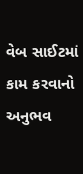વેબ સાઈટમાં કામ કરવાનો અનુભવ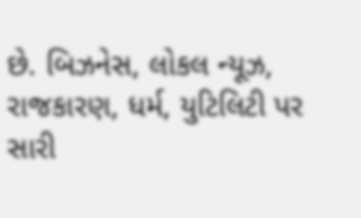છે. બિઝનેસ, લોકલ ન્યૂઝ, રાજકારણ, ધર્મ, યુટિલિટી પર સારી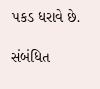પકડ ધરાવે છે.

સંબંધિત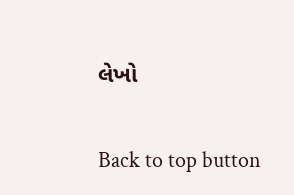લેખો

Back to top button